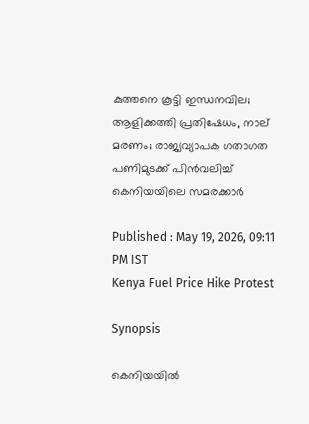കുത്തനെ കൂട്ടി ഇന്ധനവില; ആളിക്കത്തി പ്രതിഷേധം, നാല് മരണം; രാജ്യവ്യാപക ഗതാഗത പണിമുടക്ക് പിൻവലിച്ച് കെനിയയിലെ സമരക്കാർ

Published : May 19, 2026, 09:11 PM IST
Kenya Fuel Price Hike Protest

Synopsis

കെനിയയിൽ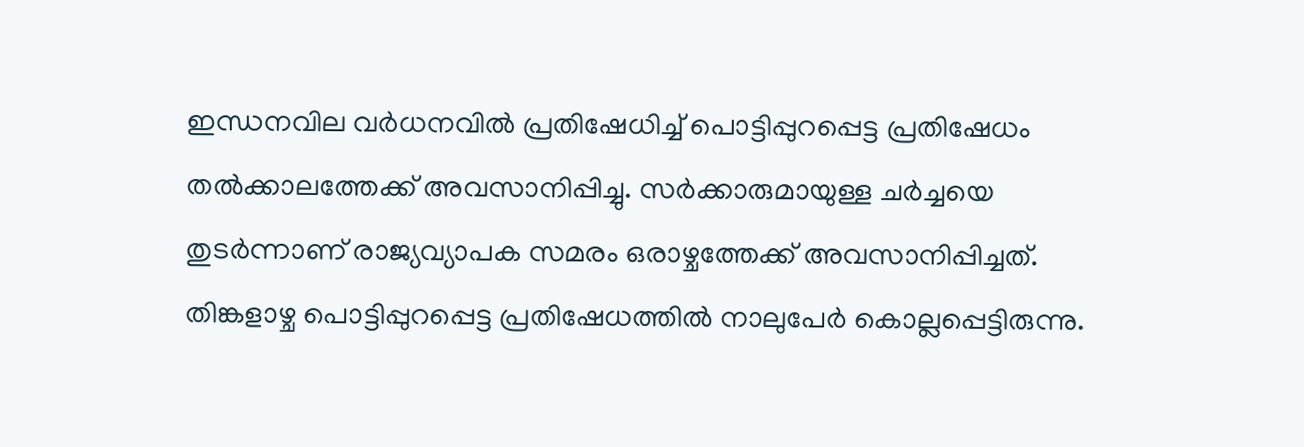ഇന്ധനവില വ‍ർധനവിൽ പ്രതിഷേധിച്ച് പൊട്ടിപ്പുറപ്പെട്ട പ്രതിഷേധം തൽക്കാലത്തേക്ക് അവസാനിപ്പിച്ചു. സ‍ർക്കാരുമായുള്ള ചർച്ചയെ തുടർന്നാണ് രാജ്യവ്യാപക സമരം ഒരാഴ്ചത്തേക്ക് അവസാനിപ്പിച്ചത്. തിങ്കളാഴ്ച പൊട്ടിപ്പുറപ്പെട്ട പ്രതിഷേധത്തിൽ നാലുപേ‍ർ കൊല്ലപ്പെട്ടിരുന്നു.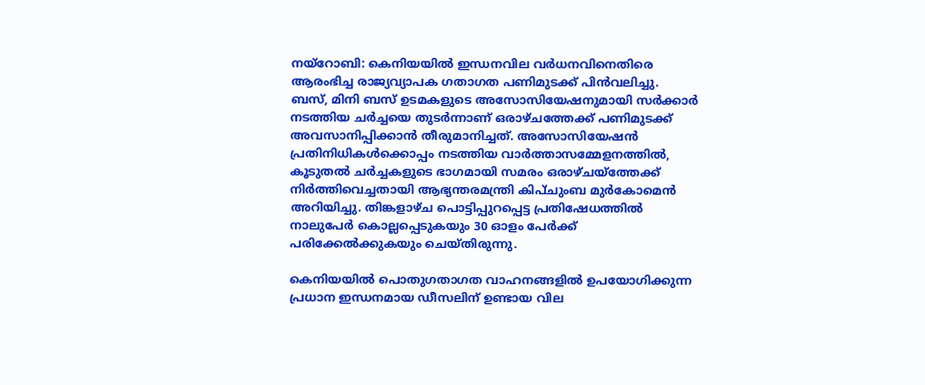നയ്റോബി: കെനിയയിൽ ഇന്ധനവില വർധനവിനെതിരെ ആരംഭിച്ച രാജ്യവ്യാപക ഗതാഗത പണിമുടക്ക് പിൻവലിച്ചു. ബസ്, മിനി ബസ് ഉടമകളുടെ അസോസിയേഷനുമായി സർക്കാർ നടത്തിയ ചർച്ചയെ തുടർന്നാണ് ഒരാഴ്ചത്തേക്ക് പണിമുടക്ക് അവസാനിപ്പിക്കാൻ തീരുമാനിച്ചത്. അസോസിയേഷൻ പ്രതിനിധികൾക്കൊപ്പം നടത്തിയ വാർത്താസമ്മേളനത്തിൽ, കൂടുതൽ ചർച്ചകളുടെ ഭാഗമായി സമരം ഒരാഴ്ചയ്ത്തേക്ക് നിർത്തിവെച്ചതായി ആഭ്യന്തരമന്ത്രി കിപ്ചുംബ മുർകോമെൻ അറിയിച്ചു. തിങ്കളാഴ്ച പൊട്ടിപ്പുറപ്പെട്ട പ്രതിഷേധത്തിൽ നാലുപേർ കൊല്ലപ്പെടുകയും 30 ഓളം പേർക്ക് പരിക്കേൽക്കുകയും ചെയ്തിരുന്നു.

കെനിയയിൽ പൊതുഗതാഗത വാഹനങ്ങളിൽ ഉപയോഗിക്കുന്ന പ്രധാന ഇന്ധനമായ ഡീസലിന് ഉണ്ടായ വില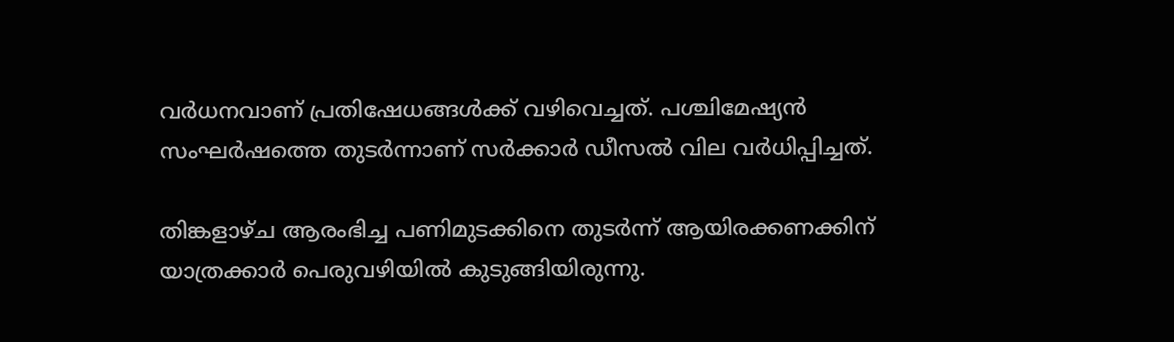വർധനവാണ് പ്രതിഷേധങ്ങൾക്ക് വഴിവെച്ചത്. പശ്ചിമേഷ്യൻ സംഘർഷത്തെ തുടർന്നാണ് സർക്കാർ ഡീസൽ വില വർധിപ്പിച്ചത്.

തിങ്കളാഴ്ച ആരംഭിച്ച പണിമുടക്കിനെ തുടർന്ന് ആയിരക്കണക്കിന് യാത്രക്കാർ പെരുവഴിയിൽ കുടുങ്ങിയിരുന്നു.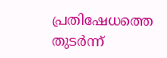പ്രതിഷേധത്തെ തുടർന്ന്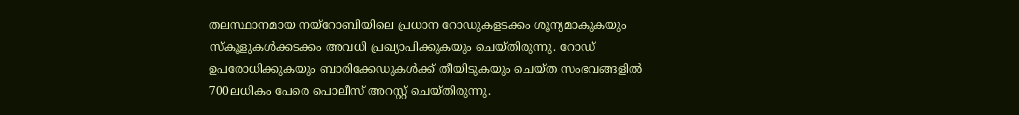തലസ്ഥാനമായ നയ്റോബിയിലെ പ്രധാന റോഡുകളടക്കം ശൂന്യമാകുകയും സ്കൂളുകൾക്കടക്കം അവധി പ്രഖ്യാപിക്കുകയും ചെയ്തിരുന്നു. റോഡ് ഉപരോധിക്കുകയും ബാരിക്കേഡുകൾക്ക് തീയിടുകയും ചെയ്ത സംഭവങ്ങളിൽ 700ലധികം പേരെ പൊലീസ് അറസ്റ്റ് ചെയ്തിരുന്നു.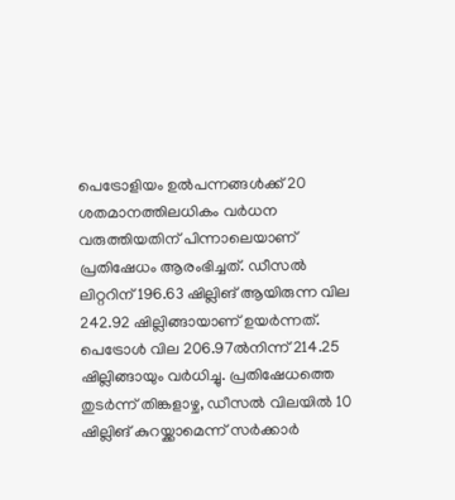പെട്രോളിയം ഉൽപന്നങ്ങൾക്ക് 20 ശതമാനത്തിലധികം വർധന വരുത്തിയതിന് പിന്നാലെയാണ് പ്രതിഷേധം ആരംഭിച്ചത്. ഡീസൽ ലിറ്ററിന് 196.63 ഷില്ലിങ് ആയിരുന്ന വില 242.92 ഷില്ലിങ്ങായാണ് ഉയർന്നത്. പെട്രോൾ വില 206.97ൽനിന്ന് 214.25 ഷില്ലിങ്ങായും വർധിച്ചു. പ്രതിഷേധത്തെ തുടർന്ന് തിങ്കളാഴ്ച, ഡീസൽ വിലയിൽ 10 ഷില്ലിങ് കുറയ്ക്കാമെന്ന് സർക്കാർ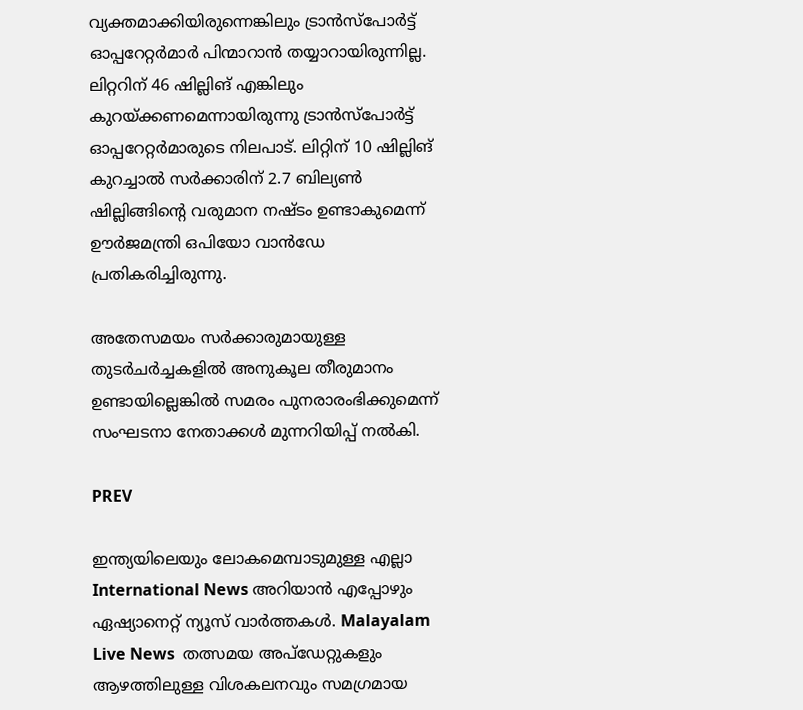വ്യക്തമാക്കിയിരുന്നെങ്കിലും ട്രാൻസ്പോർട്ട് ഓപ്പറേറ്റർമാർ പിന്മാറാൻ തയ്യാറായിരുന്നില്ല. ലിറ്ററിന് 46 ഷില്ലിങ് എങ്കിലും കുറയ്ക്കണമെന്നായിരുന്നു ട്രാൻസ്പോർട്ട് ഓപ്പറേറ്റർമാരുടെ നിലപാട്. ലിറ്റിന് 10 ഷില്ലിങ് കുറച്ചാൽ സർക്കാരിന് 2.7 ബില്യൺ ഷില്ലിങ്ങിൻ്റെ വരുമാന നഷ്ടം ഉണ്ടാകുമെന്ന് ഊർജമന്ത്രി ഒപിയോ വാൻഡേ പ്രതികരിച്ചിരുന്നു.

അതേസമയം സർക്കാരുമായുള്ള തുട‍ർചർച്ചകളിൽ അനുകൂല തീരുമാനം ഉണ്ടായില്ലെങ്കിൽ സമരം പുനരാരംഭിക്കുമെന്ന് സംഘടനാ നേതാക്കൾ മുന്നറിയിപ്പ് നൽകി.

PREV

ഇന്ത്യയിലെയും ലോകമെമ്പാടുമുള്ള എല്ലാ International News അറിയാൻ എപ്പോഴും ഏഷ്യാനെറ്റ് ന്യൂസ് വാർത്തകൾ. Malayalam Live News  തത്സമയ അപ്‌ഡേറ്റുകളും ആഴത്തിലുള്ള വിശകലനവും സമഗ്രമായ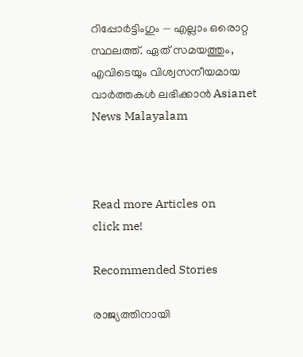റിപ്പോർട്ടിംഗും — എല്ലാം ഒരൊറ്റ സ്ഥലത്ത്. ഏത് സമയത്തും, എവിടെയും വിശ്വസനീയമായ വാർത്തകൾ ലഭിക്കാൻ Asianet News Malayalam



Read more Articles on
click me!

Recommended Stories

രാജ്യത്തിനായി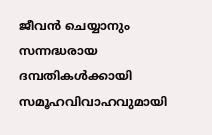ജീവൻ ചെയ്യാനും സന്നദ്ധരായ ദമ്പതികൾക്കായി സമൂഹവിവാഹവുമായി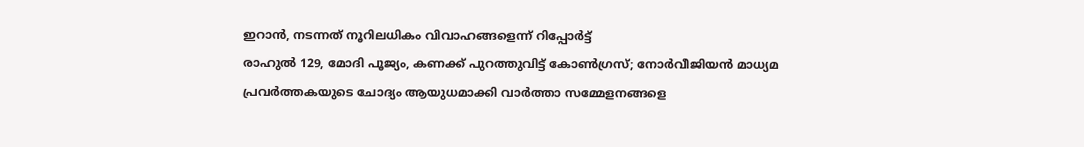ഇറാൻ, നടന്നത് നൂറിലധികം വിവാഹങ്ങളെന്ന് റിപ്പോർട്ട്
രാഹുൽ 129, മോദി പൂജ്യം, കണക്ക് പുറത്തുവിട്ട് കോൺഗ്രസ്; നോർവീജിയൻ മാധ്യമ പ്രവർത്തകയുടെ ചോദ്യം ആയുധമാക്കി വാർത്താ സമ്മേളനങ്ങളെ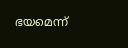ഭയമെന്ന്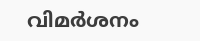വിമർശനം